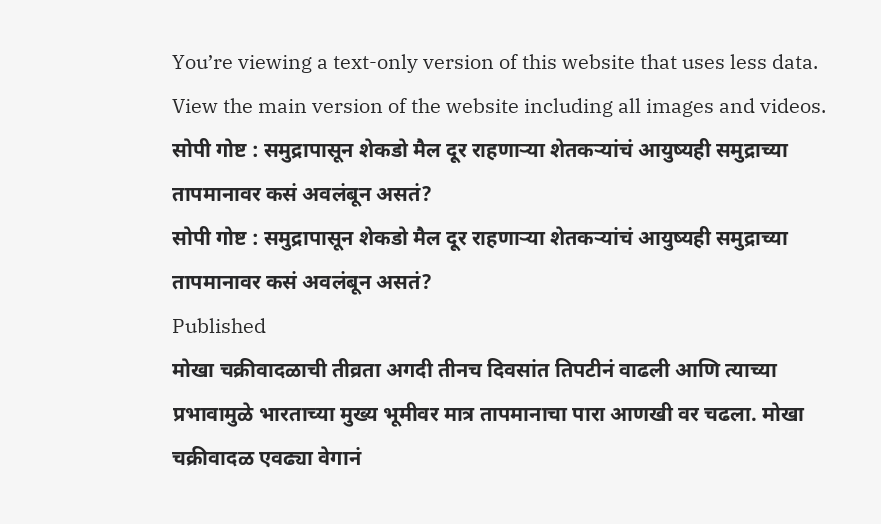You’re viewing a text-only version of this website that uses less data. View the main version of the website including all images and videos.
सोपी गोष्ट : समुद्रापासून शेकडो मैल दूर राहणाऱ्या शेतकऱ्यांचं आयुष्यही समुद्राच्या तापमानावर कसं अवलंबून असतं?
सोपी गोष्ट : समुद्रापासून शेकडो मैल दूर राहणाऱ्या शेतकऱ्यांचं आयुष्यही समुद्राच्या तापमानावर कसं अवलंबून असतं?
Published
मोखा चक्रीवादळाची तीव्रता अगदी तीनच दिवसांत तिपटीनं वाढली आणि त्याच्या प्रभावामुळे भारताच्या मुख्य भूमीवर मात्र तापमानाचा पारा आणखी वर चढला. मोखा चक्रीवादळ एवढ्या वेगानं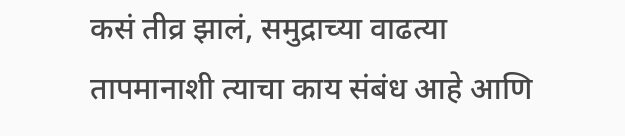कसं तीव्र झालं, समुद्राच्या वाढत्या तापमानाशी त्याचा काय संबंध आहे आणि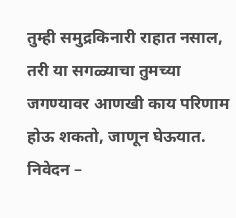तुम्ही समुद्रकिनारी राहात नसाल, तरी या सगळ्याचा तुमच्या जगण्यावर आणखी काय परिणाम होऊ शकतो, जाणून घेऊयात.
निवेदन –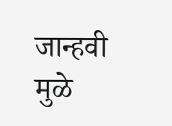जान्हवी मुळे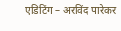एडिटिंग – अरविंद पारेकर